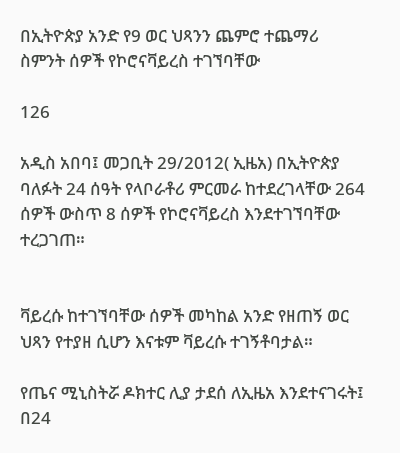በኢትዮጵያ አንድ የ9 ወር ህጻንን ጨምሮ ተጨማሪ ስምንት ሰዎች የኮሮናቫይረስ ተገኘባቸው

126

አዲስ አበባ፤ መጋቢት 29/2012( ኢዜአ) በኢትዮጵያ ባለፉት 24 ሰዓት የላቦራቶሪ ምርመራ ከተደረገላቸው 264 ሰዎች ውስጥ 8 ሰዎች የኮሮናቫይረስ እንደተገኘባቸው ተረጋገጠ።


ቫይረሱ ከተገኘባቸው ሰዎች መካከል አንድ የዘጠኝ ወር ህጻን የተያዘ ሲሆን እናቱም ቫይረሱ ተገኝቶባታል።

የጤና ሚኒስትሯ ዶክተር ሊያ ታደሰ ለኢዜአ እንደተናገሩት፤ በ24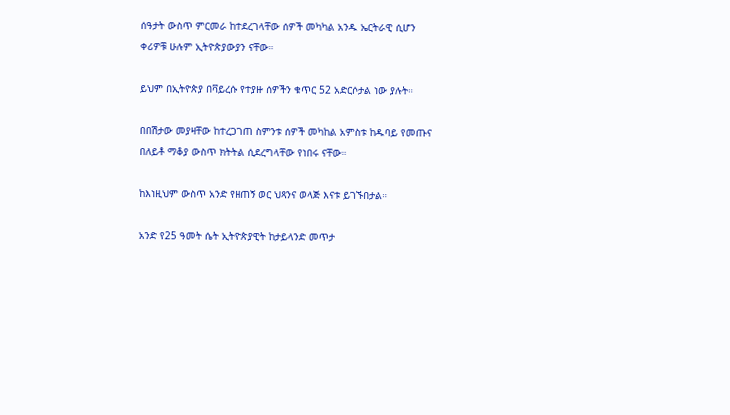ሰዓታት ውስጥ ምርመራ ከተደረገላቸው ሰዎች መካካል አንዱ ኤርትራዊ ሲሆን ቀሪዎቹ ሁሉም ኢትዮጵያውያን ናቸው።

ይህም በኢትዮጵያ በቫይረሱ የተያዙ ሰዎችን ቁጥር 52 አድርሶታል ነው ያሉት።

በበሽታው መያዛቸው ከተረጋገጠ ስምንቱ ሰዎች መካከል አምስቱ ከዱባይ የመጡና በለይቶ ማቆያ ውስጥ ክትትል ሲደረግላቸው የነበሩ ናቸው።

ከእነዚህም ውስጥ አንድ የዘጠኝ ወር ህጻንና ወላጅ እናቱ ይገኙበታል።

አንድ የ25 ዓመት ሴት ኢትዮጵያዊት ከታይላንድ መጥታ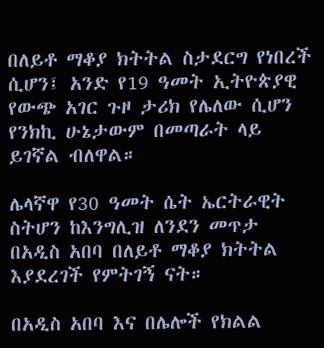በለይቶ ማቆያ ክትትል ስታደርግ የነበረች ሲሆን፤ አንድ የ19 ዓመት ኢትዮጵያዊ የውጭ አገር ጉዞ ታሪክ የሌለው ሲሆን የንክኪ ሁኔታውም በመጣራት ላይ ይገኛል ብለዋል።

ሌላኛዋ የ30 ዓመት ሴት ኤርትራዊት ስትሆን ከእንግሊዝ ለንደን መጥታ በአዲስ አበባ በለይቶ ማቆያ ክትትል እያደረገች የምትገኝ ናት።

በአዲስ አበባ እና በሌሎች የክልል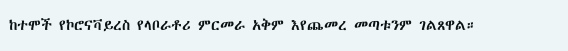ከተሞች የኮሮናቫይረስ የላቦራቶሪ ምርመራ አቅም እየጨመረ መጣቱንም ገልጸዋል።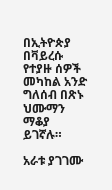በኢትዮጵያ በቫይረሱ የተያዙ ሰዎች መካከል አንድ ግለሰብ በጽኑ ህሙማን ማቆያ ይገኛሉ።

አራቱ ያገገሙ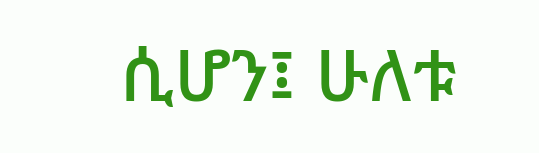ሲሆን፤ ሁለቱ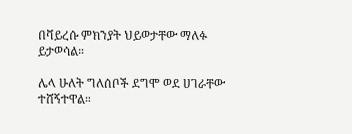በቫይረሱ ምክንያት ህይወታቸው ማለፉ ይታወሳል።

ሌላ ሁለት ግለሰቦች ደግሞ ወደ ሀገራቸው ተሸኝተዋል።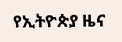የኢትዮጵያ ዜና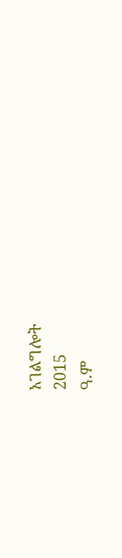አገልግሎት
2015
ዓ.ም